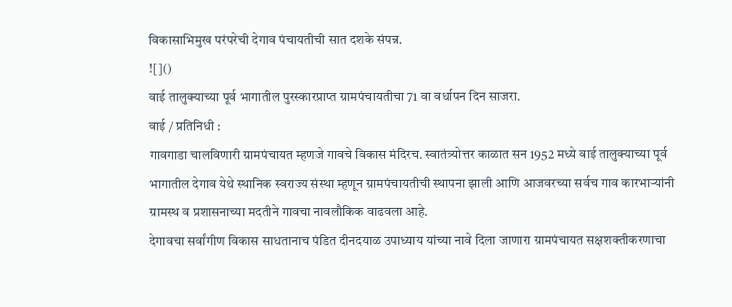विकासाभिमुख परंपरेची देगाव पंचायतीची सात दशके संपन्न.
![]()
वाई तालुक्याच्या पूर्व भागातील पुरस्कारप्राप्त ग्रामपंचायतीचा 71 वा वर्धापन दिन साजरा.
वाई / प्रतिनिधी :
गावगाडा चालविणारी ग्रामपंचायत म्हणजे गावचे विकास मंदिरच. स्वातंत्र्योत्तर काळात सन 1952 मध्ये वाई तालुक्याच्या पूर्व भागातील देगाव येथे स्थानिक स्वराज्य संस्था म्हणून ग्रामपंचायतीची स्थापना झाली आणि आजवरच्या सर्वच गाव कारभाऱ्यांनी ग्रामस्थ व प्रशासनाच्या मदतीने गावचा नावलौकिक वाढवला आहे.
देगावचा सर्वांगीण विकास साधतानाच पंडित दीनदयाळ उपाध्याय यांच्या नावे दिला जाणारा ग्रामपंचायत सक्षशक्तीकरणाचा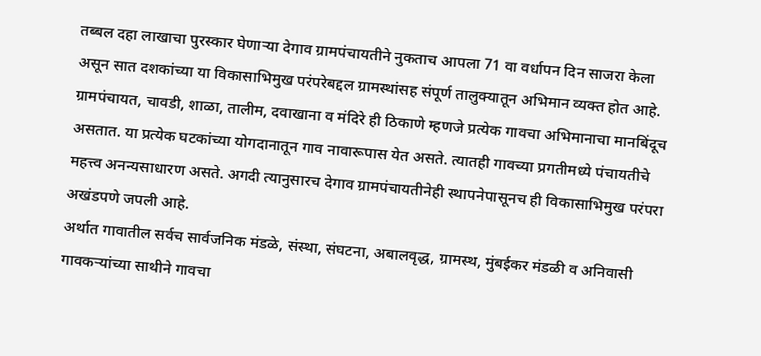तब्बल दहा लाखाचा पुरस्कार घेणाऱ्या देगाव ग्रामपंचायतीने नुकताच आपला 71 वा वर्धापन दिन साजरा केला असून सात दशकांच्या या विकासाभिमुख परंपरेबद्दल ग्रामस्थांसह संपूर्ण तालुक्यातून अभिमान व्यक्त होत आहे.
ग्रामपंचायत, चावडी, शाळा, तालीम, दवाखाना व मंदिरे ही ठिकाणे म्हणजे प्रत्येक गावचा अभिमानाचा मानबिंदूच असतात. या प्रत्येक घटकांच्या योगदानातून गाव नावारूपास येत असते. त्यातही गावच्या प्रगतीमध्ये पंचायतीचे महत्त्व अनन्यसाधारण असते. अगदी त्यानुसारच देगाव ग्रामपंचायतीनेही स्थापनेपासूनच ही विकासाभिमुख परंपरा अखंडपणे जपली आहे.
अर्थात गावातील सर्वच सार्वजनिक मंडळे, संस्था, संघटना, अबालवृद्ध, ग्रामस्थ, मुंबईकर मंडळी व अनिवासी गावकऱ्यांच्या साथीने गावचा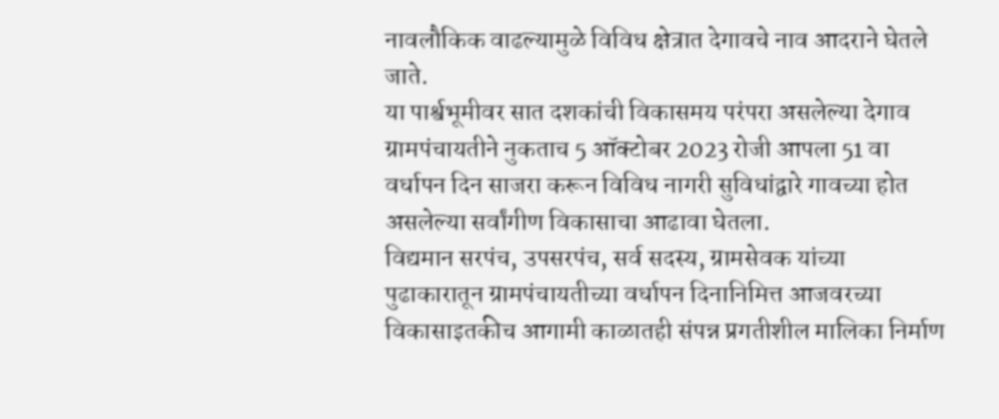नावलौकिक वाढल्यामुळे विविध क्षेत्रात देगावचे नाव आदराने घेतले जाते.
या पार्श्वभूमीवर सात दशकांची विकासमय परंपरा असलेल्या देगाव ग्रामपंचायतीने नुकताच 5 ऑक्टोबर 2023 रोजी आपला 51 वा वर्धापन दिन साजरा करून विविध नागरी सुविधांद्वारे गावच्या होत असलेल्या सर्वांगीण विकासाचा आढावा घेतला.
विद्यमान सरपंच, उपसरपंच, सर्व सदस्य, ग्रामसेवक यांच्या पुढाकारातून ग्रामपंचायतीच्या वर्धापन दिनानिमित्त आजवरच्या विकासाइतकीच आगामी काळातही संपन्न प्रगतीशील मालिका निर्माण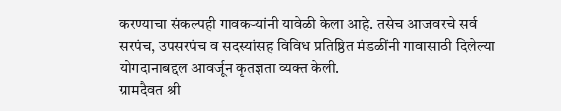करण्याचा संकल्पही गावकऱ्यांनी यावेळी केला आहे. तसेच आजवरचे सर्व सरपंच, उपसरपंच व सदस्यांसह विविध प्रतिष्ठित मंडळींनी गावासाठी दिलेल्या योगदानाबद्दल आवर्जून कृतज्ञता व्यक्त केली.
ग्रामदैवत श्री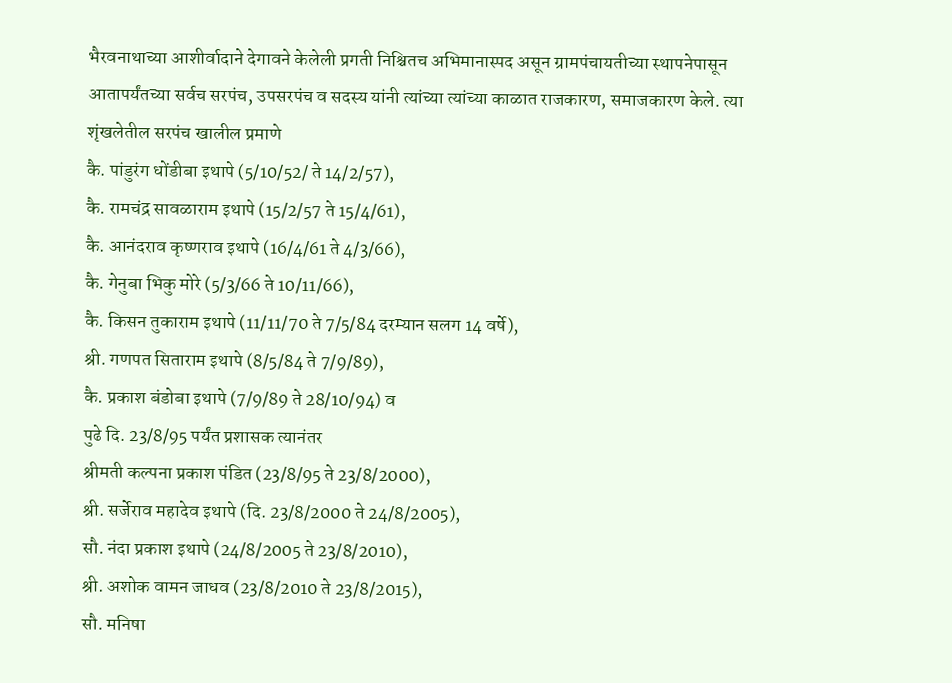भैरवनाथाच्या आशीर्वादाने देगावने केलेली प्रगती निश्चितच अभिमानास्पद असून ग्रामपंचायतीच्या स्थापनेपासून आतापर्यंतच्या सर्वच सरपंच, उपसरपंच व सदस्य यांनी त्यांच्या त्यांच्या काळात राजकारण, समाजकारण केले. त्या शृंखलेतील सरपंच खालील प्रमाणे
कै. पांडुरंग धोंडीबा इथापे (5/10/52/ ते 14/2/57),
कै. रामचंद्र सावळाराम इथापे (15/2/57 ते 15/4/61),
कै. आनंदराव कृष्णराव इथापे (16/4/61 ते 4/3/66),
कै. गेनुबा भिकु मोरे (5/3/66 ते 10/11/66),
कै. किसन तुकाराम इथापे (11/11/70 ते 7/5/84 दरम्यान सलग 14 वर्षे),
श्री. गणपत सिताराम इथापे (8/5/84 ते 7/9/89),
कै. प्रकाश बंडोबा इथापे (7/9/89 ते 28/10/94) व
पुढे दि. 23/8/95 पर्यंत प्रशासक त्यानंतर
श्रीमती कल्पना प्रकाश पंडित (23/8/95 ते 23/8/2000),
श्री. सर्जेराव महादेव इथापे (दि. 23/8/2000 ते 24/8/2005),
सौ. नंदा प्रकाश इथापे (24/8/2005 ते 23/8/2010),
श्री. अशोक वामन जाधव (23/8/2010 ते 23/8/2015),
सौ. मनिषा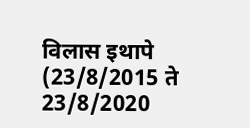विलास इथापे (23/8/2015 ते 23/8/2020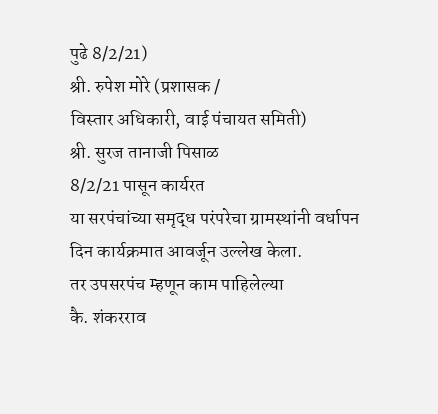पुढे 8/2/21)
श्री. रुपेश मोरे (प्रशासक /
विस्तार अधिकारी, वाई पंचायत समिती)
श्री. सुरज तानाजी पिसाळ
8/2/21 पासून कार्यरत
या सरपंचांच्या समृद्ध परंपरेचा ग्रामस्थांनी वर्धापन दिन कार्यक्रमात आवर्जून उल्लेख केला.
तर उपसरपंच म्हणून काम पाहिलेल्या
कै. शंकरराव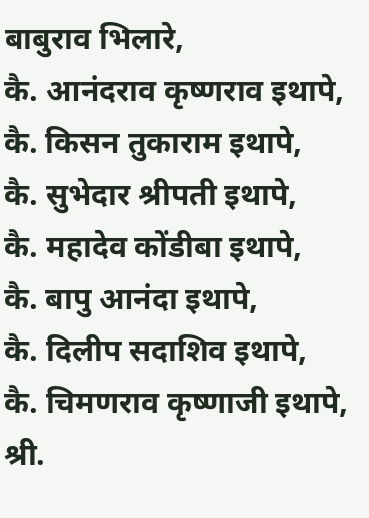बाबुराव भिलारे,
कै. आनंदराव कृष्णराव इथापे,
कै. किसन तुकाराम इथापे,
कै. सुभेदार श्रीपती इथापे,
कै. महादेव कोंडीबा इथापे,
कै. बापु आनंदा इथापे,
कै. दिलीप सदाशिव इथापे,
कै. चिमणराव कृष्णाजी इथापे,
श्री.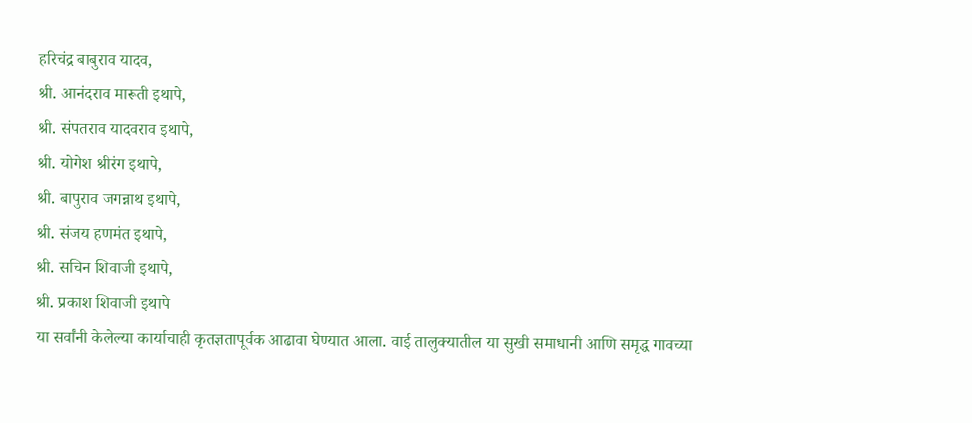हरिचंद्र बाबुराव यादव,
श्री. आनंदराव मारूती इथापे,
श्री. संपतराव यादवराव इथापे,
श्री. योगेश श्रीरंग इथापे,
श्री. बापुराव जगन्नाथ इथापे,
श्री. संजय हणमंत इथापे,
श्री. सचिन शिवाजी इथापे,
श्री. प्रकाश शिवाजी इथापे
या सर्वांनी केलेल्या कार्याचाही कृतज्ञतापूर्वक आढावा घेण्यात आला. वाई तालुक्यातील या सुखी समाधानी आणि समृद्ध गावच्या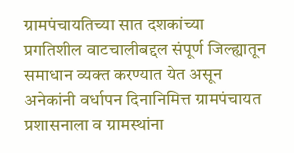ग्रामपंचायतिच्या सात दशकांच्या प्रगतिशील वाटचालीबद्दल संपूर्ण जिल्ह्यातून समाधान व्यक्त करण्यात येत असून अनेकांनी वर्धापन दिनानिमित्त ग्रामपंचायत प्रशासनाला व ग्रामस्थांना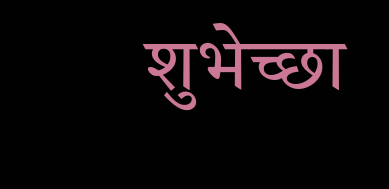शुभेच्छा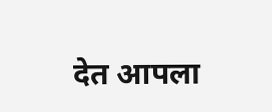देत आपला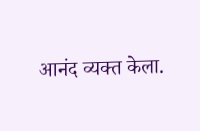आनंद व्यक्त केला.